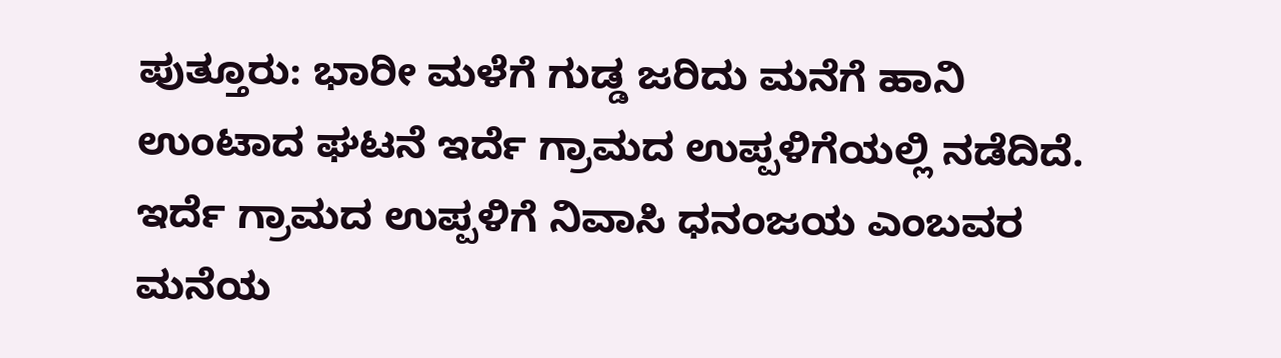ಪುತ್ತೂರು: ಭಾರೀ ಮಳೆಗೆ ಗುಡ್ಡ ಜರಿದು ಮನೆಗೆ ಹಾನಿ ಉಂಟಾದ ಘಟನೆ ಇರ್ದೆ ಗ್ರಾಮದ ಉಪ್ಪಳಿಗೆಯಲ್ಲಿ ನಡೆದಿದೆ.
ಇರ್ದೆ ಗ್ರಾಮದ ಉಪ್ಪಳಿಗೆ ನಿವಾಸಿ ಧನಂಜಯ ಎಂಬವರ ಮನೆಯ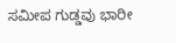ಸಮೀಪ ಗುಡ್ಡವು ಭಾರೀ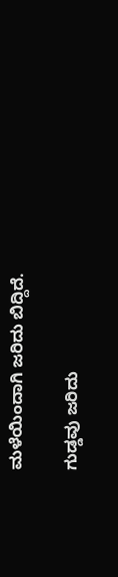ಮಳೆಯಿಂದಾಗಿ ಜರಿದು ಬಿದ್ದಿದೆ.

ಗುಡ್ಡವು ಜರಿದು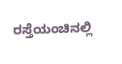ರಸ್ತೆಯಂಚಿನಲ್ಲಿ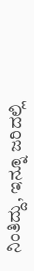ನಿಂತಿದ್ದು, ಇನ್ನೂ ಜರಿದಲ್ಲಿ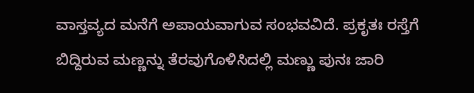ವಾಸ್ತವ್ಯದ ಮನೆಗೆ ಅಪಾಯವಾಗುವ ಸಂಭವವಿದೆ. ಪ್ರಕೃತಃ ರಸ್ತೆಗೆ ಬಿದ್ದಿರುವ ಮಣ್ಣನ್ನು ತೆರವುಗೊಳಿಸಿದಲ್ಲಿ ಮಣ್ಣು ಪುನಃ ಜಾರಿ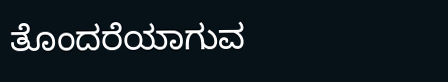ತೊಂದರೆಯಾಗುವ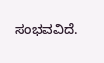ಸಂಭವವಿದೆ.